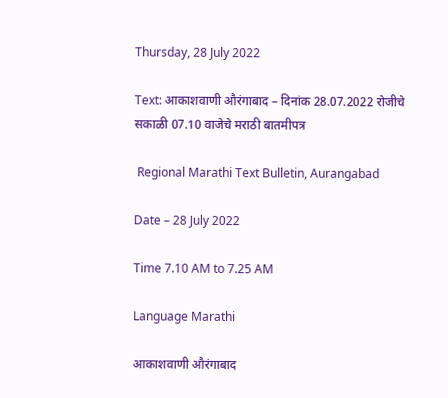Thursday, 28 July 2022

Text: आकाशवाणी औरंगाबाद – दिनांक 28.07.2022 रोजीचे सकाळी 07.10 वाजेचे मराठी बातमीपत्र

 Regional Marathi Text Bulletin, Aurangabad

Date – 28 July 2022

Time 7.10 AM to 7.25 AM

Language Marathi

आकाशवाणी औरंगाबाद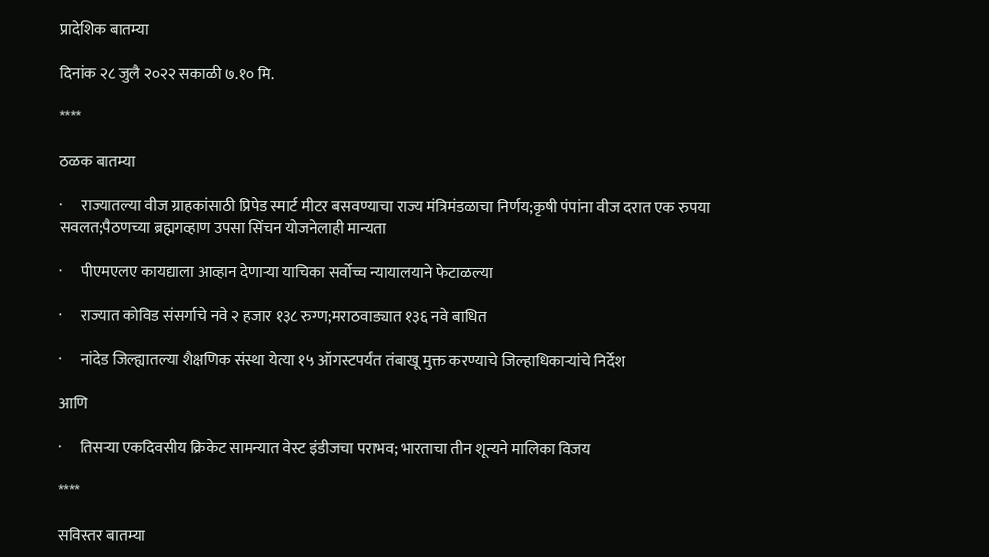प्रादेशिक बातम्या

दिनांक २८ जुलै २०२२ सकाळी ७.१० मि.

****

ठळक बातम्या

·      राज्यातल्या वीज ग्राहकांसाठी प्रिपेड स्मार्ट मीटर बसवण्याचा राज्य मंत्रिमंडळाचा निर्णय;कृषी पंपांना वीज दरात एक रुपया सवलत;पैठणच्या ब्रह्मगव्हाण उपसा सिंचन योजनेलाही मान्यता

·      पीएमएलए कायद्याला आव्हान देणाऱ्या याचिका सर्वोच्च न्यायालयाने फेटाळल्या

·      राज्यात कोविड संसर्गाचे नवे २ हजार १३८ रुग्ण;मराठवाड्यात १३६ नवे बाधित

·      नांदेड जिल्ह्यातल्या शैक्षणिक संस्था येत्या १५ ऑगस्टपर्यंत तंबाखू मुक्त करण्याचे जिल्हाधिकाऱ्यांचे निर्देश

आणि

·      तिसऱ्या एकदिवसीय क्रिकेट सामन्यात वेस्ट इंडीजचा पराभव; भारताचा तीन शून्यने मालिका विजय

****

सविस्तर बातम्या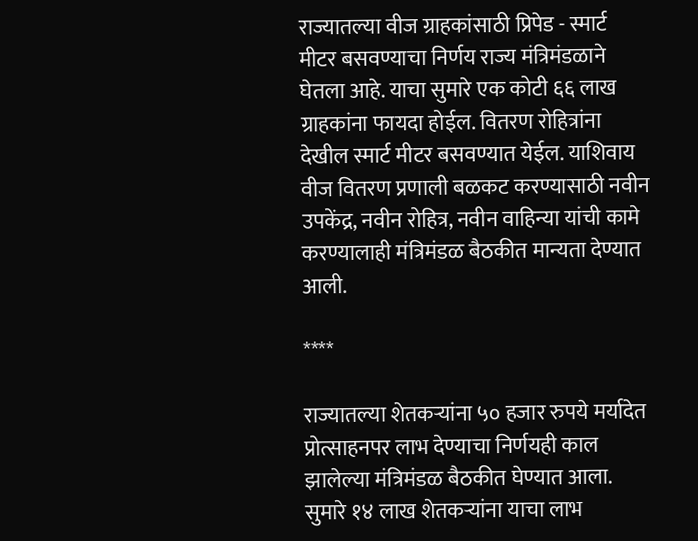राज्यातल्या वीज ग्राहकांसाठी प्रिपेड - स्मार्ट मीटर बसवण्याचा निर्णय राज्य मंत्रिमंडळाने घेतला आहे. याचा सुमारे एक कोटी ६६ लाख ग्राहकांना फायदा होईल. वितरण रोहित्रांना देखील स्मार्ट मीटर बसवण्यात येईल. याशिवाय वीज वितरण प्रणाली बळकट करण्यासाठी नवीन उपकेंद्र, नवीन रोहित्र, नवीन वाहिन्या यांची कामे करण्यालाही मंत्रिमंडळ बैठकीत मान्यता देण्यात आली.

****

राज्यातल्या शेतकऱ्यांना ५० हजार रुपये मर्यादेत प्रोत्साहनपर लाभ देण्याचा निर्णयही काल झालेल्या मंत्रिमंडळ बैठकीत घेण्यात आला. सुमारे १४ लाख शेतकऱ्यांना याचा लाभ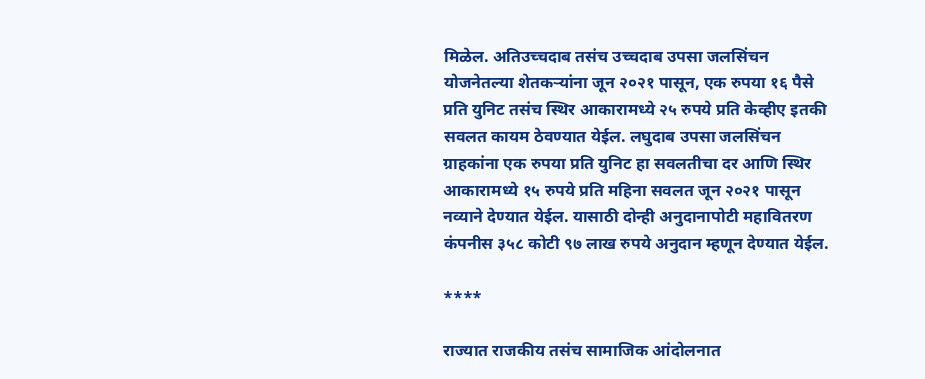मिळेल. अतिउच्चदाब तसंच उच्चदाब उपसा जलसिंचन योजनेतल्या शेतकऱ्यांना जून २०२१ पासून, एक रुपया १६ पैसे प्रति युनिट तसंच स्थिर आकारामध्ये २५ रुपये प्रति केव्हीए इतकी सवलत कायम ठेवण्यात येईल. लघुदाब उपसा जलसिंचन ग्राहकांना एक रुपया प्रति युनिट हा सवलतीचा दर आणि स्थिर आकारामध्ये १५ रुपये प्रति महिना सवलत जून २०२१ पासून नव्याने देण्यात येईल. यासाठी दोन्ही अनुदानापोटी महावितरण कंपनीस ३५८ कोटी ९७ लाख रुपये अनुदान म्हणून देण्यात येईल.

****

राज्यात राजकीय तसंच सामाजिक आंदोलनात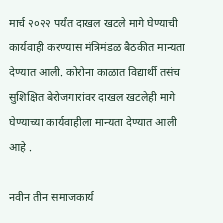मार्च २०२२ पर्यंत दाखल खटले मागे घेण्याची कार्यवाही करण्यास मंत्रिमंडळ बैठकीत मान्यता देण्यात आली. कोरोना काळात विद्यार्थी तसंच सुशिक्षित बेरोजगारांवर दाखल खटलेही मागे घेण्याच्या कार्यवाहीला मान्यता देण्यात आली आहे .

नवीन तीन समाजकार्य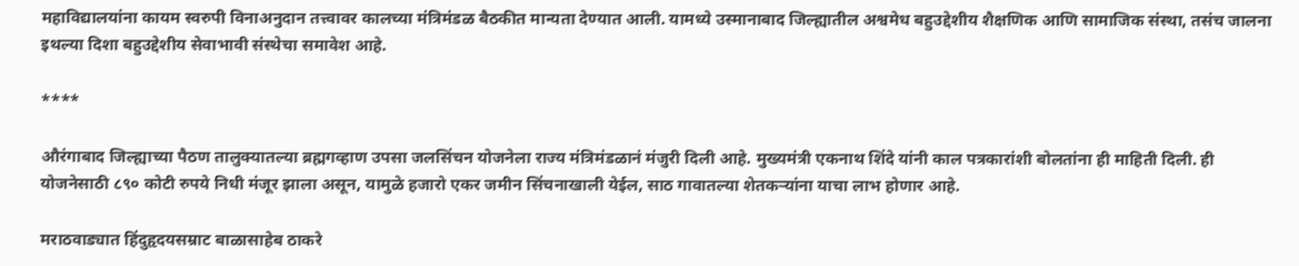महाविद्यालयांना कायम स्वरुपी विनाअनुदान तत्त्वावर कालच्या मंत्रिमंडळ बैठकीत मान्यता देण्यात आली. यामध्ये उस्मानाबाद जिल्ह्यातील अश्वमेध बहुउद्देशीय शैक्षणिक आणि सामाजिक संस्था, तसंच जालना इथल्या दिशा बहुउद्देशीय सेवाभावी संस्थेचा समावेश आहे.

****

औरंगाबाद जिल्ह्याच्या पैठण तालुक्यातल्या ब्रह्मगव्हाण उपसा जलसिंचन योजनेला राज्य मंत्रिमंडळानं मंजुरी दिली आहे. मुख्यमंत्री एकनाथ शिंदे यांनी काल पत्रकारांशी बोलतांना ही माहिती दिली. ही योजनेसाठी ८९० कोटी रुपये निधी मंजूर झाला असून, यामुळे हजारो एकर जमीन सिंचनाखाली येईल, साठ गावातल्या शेतकऱ्यांना याचा लाभ होणार आहे.

मराठवाड्यात हिंदुहृदयसम्राट बाळासाहेब ठाकरे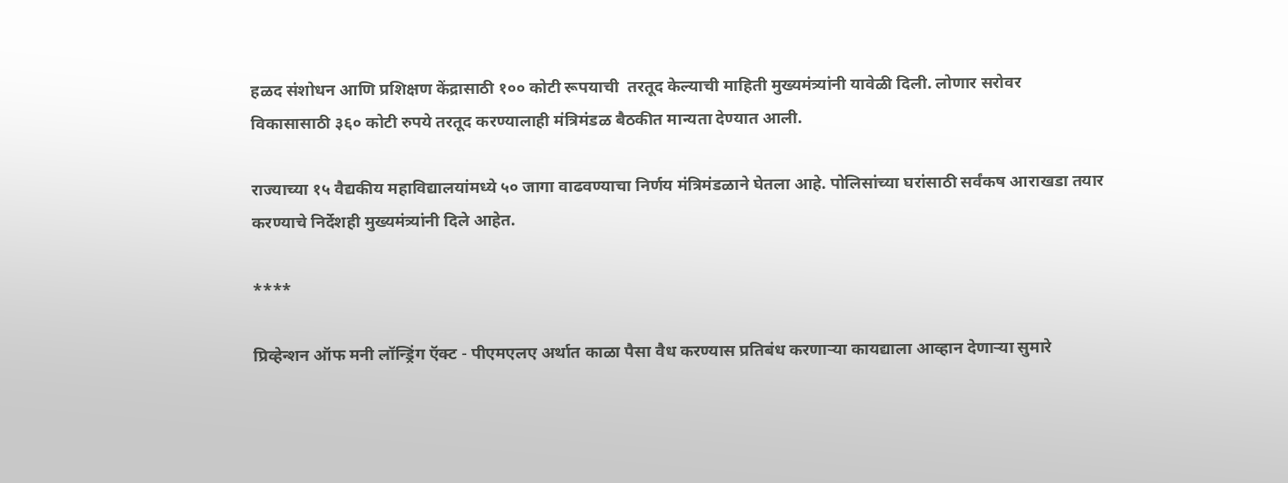हळद संशोधन आणि प्रशिक्षण केंद्रासाठी १०० कोटी रूपयाची  तरतूद केल्याची माहिती मुख्यमंत्र्यांनी यावेळी दिली. लोणार सरोवर विकासासाठी ३६० कोटी रुपये तरतूद करण्यालाही मंत्रिमंडळ बैठकीत मान्यता देण्यात आली.

राज्याच्या १५ वैद्यकीय महाविद्यालयांमध्ये ५० जागा वाढवण्याचा निर्णय मंत्रिमंडळाने घेतला आहे. पोलिसांच्या घरांसाठी सर्वंकष आराखडा तयार करण्याचे निर्देशही मुख्यमंत्र्यांनी दिले आहेत.

****

प्रिव्हेन्शन ऑफ मनी लॉन्ड्रिंग ऍक्ट - पीएमएलए अर्थात काळा पैसा वैध करण्यास प्रतिबंध करणाऱ्या कायद्याला आव्हान देणाऱ्या सुमारे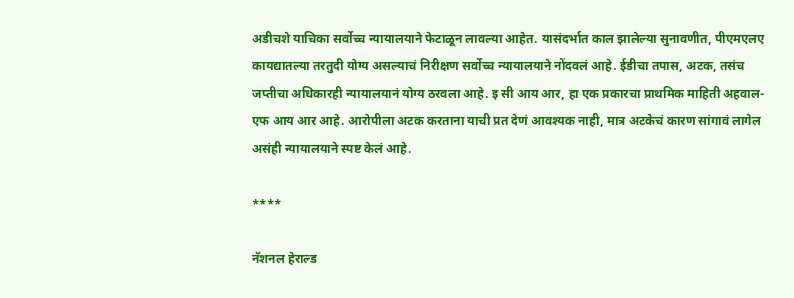अडीचशे याचिका सर्वोच्च न्यायालयाने फेटाळून लावल्या आहेत. यासंदर्भात काल झालेल्या सुनावणीत, पीएमएलए कायद्यातल्या तरतुदी योग्य असल्याचं निरीक्षण सर्वोच्च न्यायालयाने नोंदवलं आहे. ईडीचा तपास, अटक, तसंच जप्तीचा अधिकारही न्यायालयानं योग्य ठरवला आहे. इ सी आय आर, हा एक प्रकारचा प्राथमिक माहिती अहवाल- एफ आय आर आहे. आरोपीला अटक करताना याची प्रत देणं आवश्यक नाही, मात्र अटकेचं कारण सांगावं लागेल असंही न्यायालयाने स्पष्ट केलं आहे.

****

नॅशनल हेराल्ड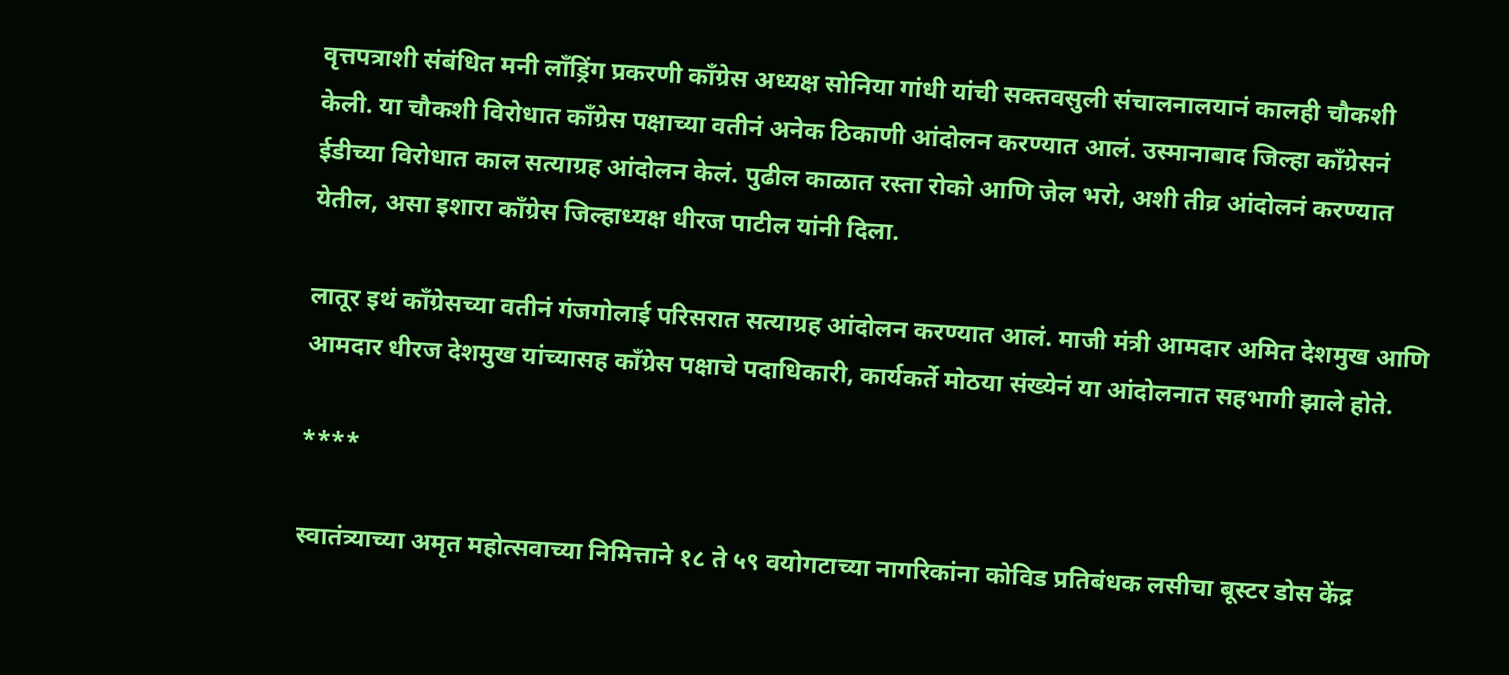वृत्तपत्राशी संबंधित मनी लाँड्रिंग प्रकरणी काँग्रेस अध्यक्ष सोनिया गांधी यांची सक्तवसुली संचालनालयानं कालही चौकशी केली. या चौकशी विरोधात काँग्रेस पक्षाच्या वतीनं अनेक ठिकाणी आंदोलन करण्यात आलं. उस्मानाबाद जिल्हा काँग्रेसनं ईडीच्या विरोधात काल सत्याग्रह आंदोलन केलं. पुढील काळात रस्ता रोको आणि जेल भरो, अशी तीव्र आंदोलनं करण्यात येतील, असा इशारा काँग्रेस जिल्हाध्यक्ष धीरज पाटील यांनी दिला.

लातूर इथं काँग्रेसच्या वतीनं गंजगोलाई परिसरात सत्याग्रह आंदोलन करण्यात आलं. माजी मंत्री आमदार अमित देशमुख आणि आमदार धीरज देशमुख यांच्यासह काँग्रेस पक्षाचे पदाधिकारी, कार्यकर्ते मोठया संख्येनं या आंदोलनात सहभागी झाले होते.

****

स्वातंत्र्याच्या अमृत महोत्सवाच्या निमित्ताने १८ ते ५९ वयोगटाच्या नागरिकांना कोविड प्रतिबंधक लसीचा बूस्टर डोस केंद्र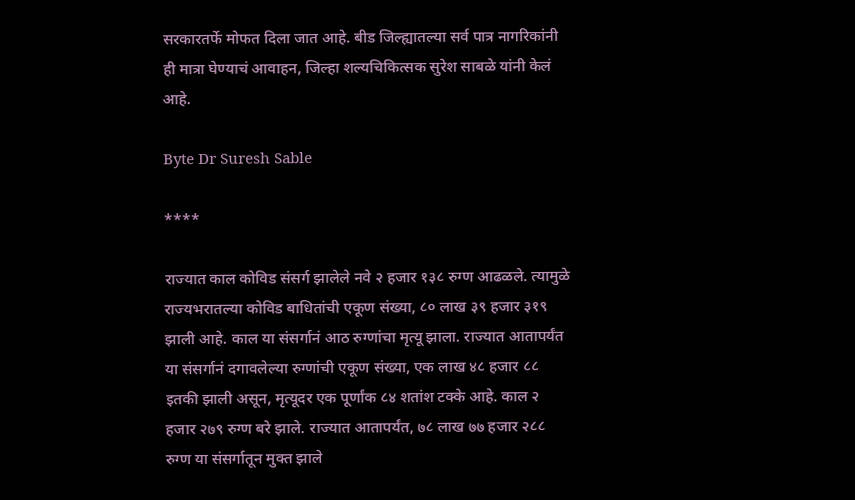सरकारतर्फे मोफत दिला जात आहे. बीड जिल्ह्यातल्या सर्व पात्र नागरिकांनी ही मात्रा घेण्याचं आवाहन, जिल्हा शल्यचिकित्सक सुरेश साबळे यांनी केलं आहे.

Byte Dr Suresh Sable

****

राज्यात काल कोविड संसर्ग झालेले नवे २ हजार १३८ रुग्ण आढळले. त्यामुळे राज्यभरातल्या कोविड बाधितांची एकूण संख्या, ८० लाख ३९ हजार ३१९ झाली आहे. काल या संसर्गानं आठ रुग्णांचा मृत्यू झाला. राज्यात आतापर्यंत या संसर्गानं दगावलेल्या रुग्णांची एकूण संख्या, एक लाख ४८ हजार ८८ इतकी झाली असून, मृत्यूदर एक पूर्णांक ८४ शतांश टक्के आहे. काल २ हजार २७९ रुग्ण बरे झाले. राज्यात आतापर्यंत, ७८ लाख ७७ हजार २८८ रुग्ण या संसर्गातून मुक्त झाले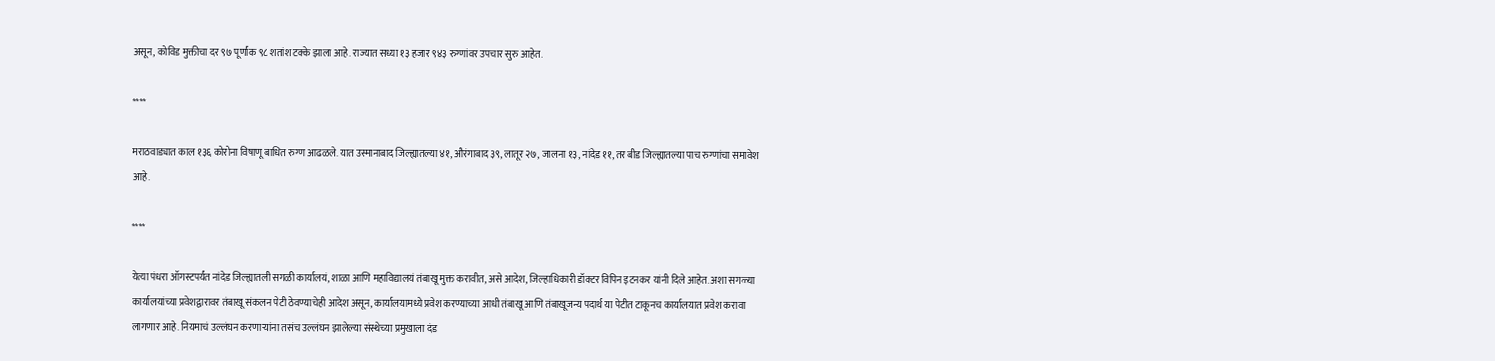असून, कोविड मुक्तीचा दर ९७ पूर्णांक ९८ शतांश टक्के झाला आहे. राज्यात सध्या १३ हजार ९४३ रुग्णांवर उपचार सुरु आहेत.

****

मराठवाड्यात काल १३६ कोरोना विषाणू बाधित रुग्ण आढळले. यात उस्मानाबाद जिल्ह्यातल्या ४१, औरंगाबाद ३९, लातूर २७, जालना १३, नांदेड ११, तर बीड जिल्ह्यातल्या पाच रुग्णांचा समावेश आहे.

****

येत्या पंधरा ऑगस्टपर्यंत नांदेड जिल्ह्यातली सगळी कार्यालयं, शाळा आणि महाविद्यालयं तंबाखू मुक्त करावीत, असे आदेश, जिल्हाधिकारी डॉक्टर विपिन इटनकर यांनी दिले आहेत. अशा सगळ्या कार्यालयांच्या प्रवेशद्वारावर तंबाखू संकलन पेटी ठेवण्याचेही आदेश असून, कार्यालयामध्ये प्रवेश करण्याच्या आधी तंबाखू आणि तंबाखूजन्य पदार्थ या पेटीत टाकूनच कार्यालयात प्रवेश करावा लागणार आहे. नियमाचं उल्लंघन करणाऱ्यांना तसंच उल्लंघन झालेल्या संस्थेच्या प्रमुखाला दंड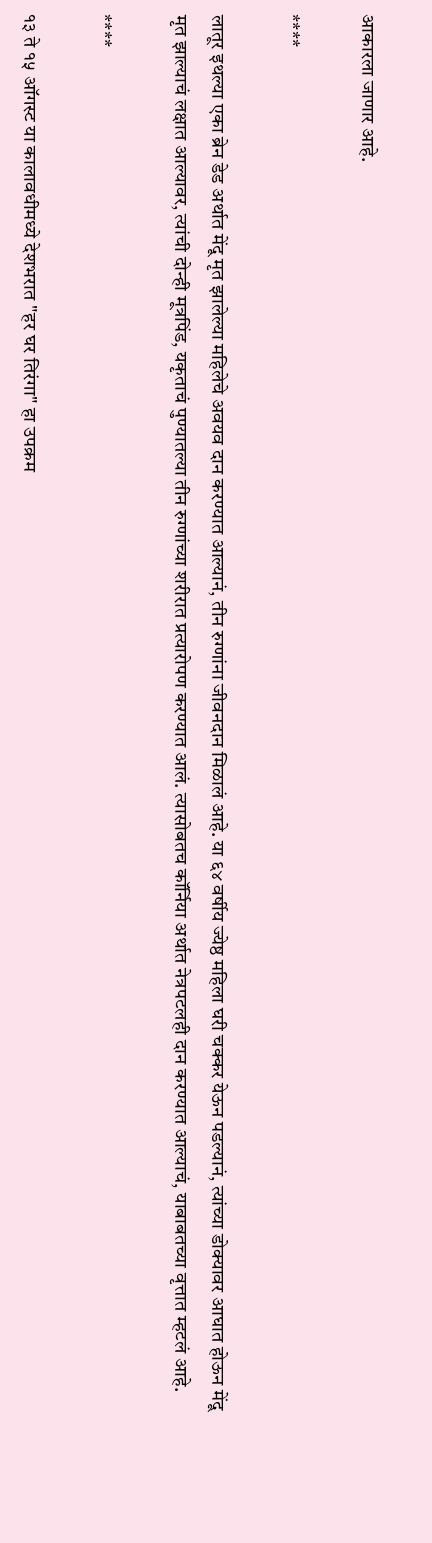आकारला जाणार आहे.

****

लातूर इथल्या एका ब्रेन डेड अर्थात मेंदू मृत झालेल्या महिलेचे अवयव दान करण्यात आल्यानं, तीन रुग्णांना जीवनदान मिळालं आहे. या ६४ वर्षीय ज्येष्ठ महिला घरी चक्कर येऊन पडल्यानं, त्यांच्या डोक्यावर आघात होऊन मेंदू मृत झाल्याचं लक्षात आल्यावर, त्यांची दोन्ही मूत्रपिंड, यकृताचं पुण्यातल्या तीन रुग्णांच्या शरीरात प्रत्यारोपण करण्यात आलं. त्यासोबतच कॉर्निया अर्थात नेत्रपटलही दान करण्यात आल्याचं, याबाबतच्या वृत्तात म्हटलं आहे.

****

१३ ते १५ ऑगस्ट या कालावधीमध्ये देशभरात "हर घर तिरंगा" हा उपक्रम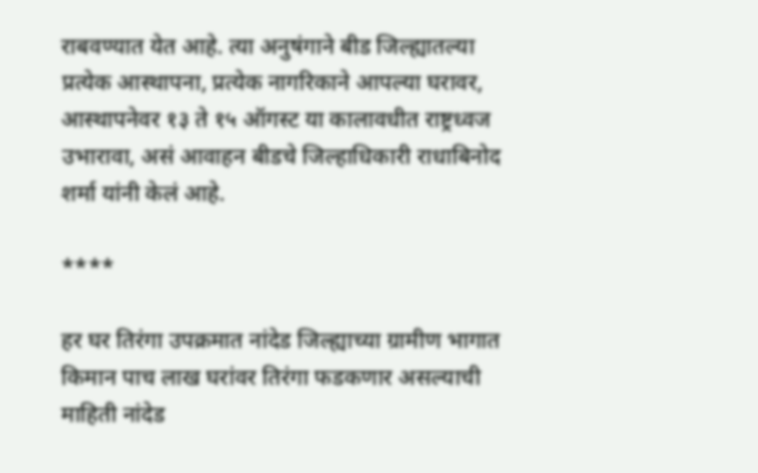राबवण्यात येत आहे. त्या अनुषंगाने बीड जिल्ह्यातल्या प्रत्येक आस्थापना, प्रत्येक नागरिकाने आपल्या घरावर, आस्थापनेवर १३ ते १५ ऑगस्ट या कालावधीत राष्ट्रध्वज उभारावा, असं आवाहन बीडचे जिल्हाधिकारी राधाबिनोद शर्मा यांनी केलं आहे.

****

हर घर तिरंगा उपक्रमात नांदेड जिल्ह्याच्या ग्रामीण भागात किमान पाच लाख घरांवर तिरंगा फडकणार असल्याची माहिती नांदेड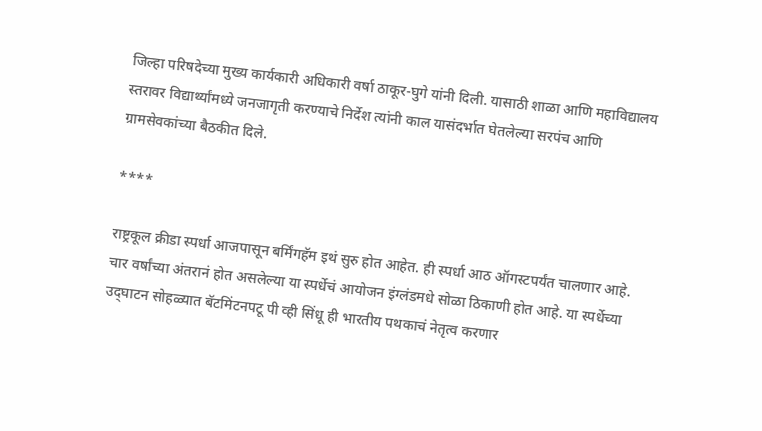जिल्हा परिषदेच्या मुख्य कार्यकारी अधिकारी वर्षा ठाकूर-घुगे यांनी दिली. यासाठी शाळा आणि महाविद्यालय स्तरावर विद्यार्थ्यांमध्ये जनजागृती करण्याचे निर्देश त्यांनी काल यासंदर्भात घेतलेल्या सरपंच आणि ग्रामसेवकांच्या बैठकीत दिले.

****

राष्ट्रकूल क्रीडा स्पर्धा आजपासून बर्मिंगहॅम इथं सुरु होत आहेत. ही स्पर्धा आठ ऑगस्टपर्यंत चालणार आहे. चार वर्षांच्या अंतरानं होत असलेल्या या स्पर्धेचं आयोजन इंग्लंडमधे सोळा ठिकाणी होत आहे. या स्पर्धेच्या उद्‌घाटन सोहळ्यात बॅटमिंटनपटू पी व्ही सिंधू ही भारतीय पथकाचं नेतृत्व करणार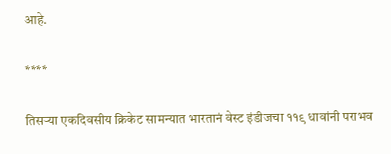आहे.

****

तिसऱ्या एकदिवसीय क्रिकेट सामन्यात भारतानं वेस्ट इंडीजचा ११९ धावांनी पराभव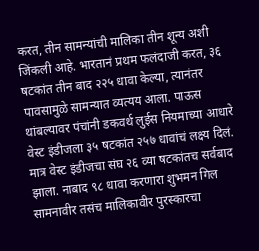करत, तीन सामन्यांची मालिका तीन शून्य अशी जिंकली आहे. भारतानं प्रथम फलंदाजी करत, ३६ षटकांत तीन बाद २२५ धावा केल्या, त्यानंतर पावसामुळे सामन्यात व्यत्यय आला. पाऊस थांबल्यावर पंचांनी डकवर्थ लुईस नियमाच्या आधारे वेस्ट इंडीजला ३५ षटकांत २५७ धावांचं लक्ष्य दिलं. मात्र वेस्ट इंडीजचा संघ २६ व्या षटकांतच सर्वबाद झाला. नाबाद ९८ धावा करणारा शुभमन गिल सामनावीर तसंच मालिकावीर पुरस्कारचा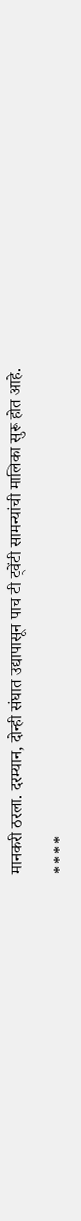मानकरी ठरला. दरम्यान, दोन्ही संघात उद्यापासून पाच टी ट्वेंटी सामन्यांची मालिका सुरू होत आहे.

****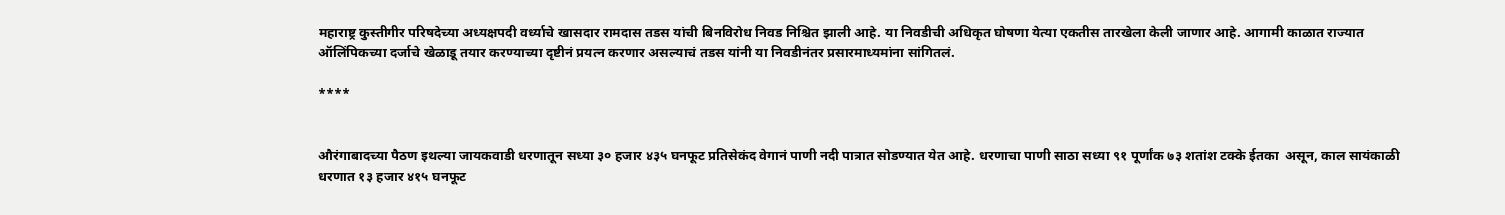महाराष्ट्र कुस्तीगीर परिषदेच्या अध्यक्षपदी वर्ध्याचे खासदार रामदास तडस यांची बिनविरोध निवड निश्चित झाली आहे. या निवडीची अधिकृत घोषणा येत्या एकतीस तारखेला केली जाणार आहे. आगामी काळात राज्यात ऑलिंपिकच्या दर्जाचे खेळाडू तयार करण्याच्या दृष्टीनं प्रयत्न करणार असल्याचं तडस यांनी या निवडीनंतर प्रसारमाध्यमांना सांगितलं.

****


औरंगाबादच्या पैठण इथल्या जायकवाडी धरणातून सध्या ३० हजार ४३५ घनफूट प्रतिसेकंद वेगानं पाणी नदी पात्रात सोडण्यात येत आहे. धरणाचा पाणी साठा सध्या ९१ पूर्णांक ७३ शतांश टक्के ईतका  असून, काल सायंकाळी धरणात १३ हजार ४१५ घनफूट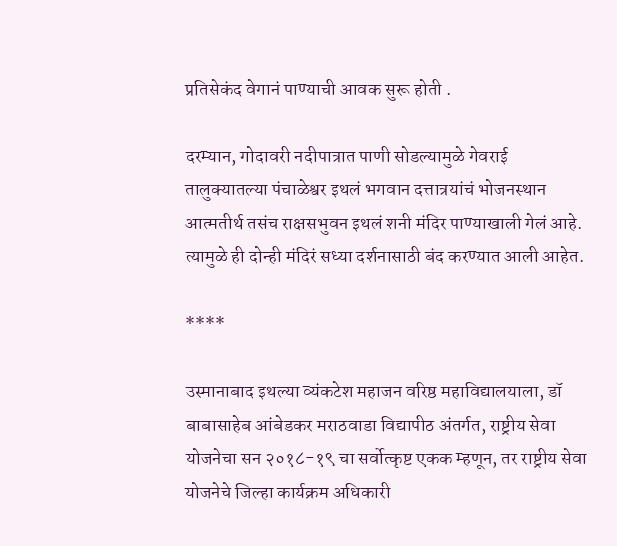प्रतिसेकंद वेगानं पाण्याची आवक सुरू होती .

दरम्यान, गोदावरी नदीपात्रात पाणी सोडल्यामुळे गेवराई तालुक्यातल्या पंचाळेश्वर इथलं भगवान दत्तात्रयांचं भोजनस्थान आत्मतीर्थ तसंच राक्षसभुवन इथलं शनी मंदिर पाण्याखाली गेलं आहे. त्यामुळे ही दोन्ही मंदिरं सध्या दर्शनासाठी बंद करण्यात आली आहेत.

****

उस्मानाबाद इथल्या व्यंकटेश महाजन वरिष्ठ महाविद्यालयाला, डॉ बाबासाहेब आंबेडकर मराठवाडा विद्यापीठ अंतर्गत, राष्ट्रीय सेवा योजनेचा सन २०१८-१९ चा सर्वोत्कृष्ट एकक म्हणून, तर राष्ट्रीय सेवा योजनेचे जिल्हा कार्यक्रम अधिकारी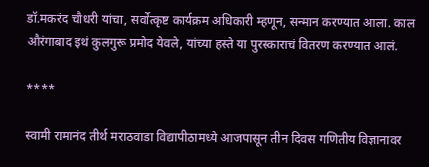डॉ.मकरंद चौधरी यांचा, सर्वोत्कृष्ट कार्यक्रम अधिकारी म्हणून, सन्मान करण्यात आला. काल औरंगाबाद इथं कुलगुरू प्रमोद येवले, यांच्या हस्ते या पुरस्काराचं वितरण करण्यात आलं.

****

स्वामी रामानंद तीर्थ मराठवाडा विद्यापीठामध्ये आजपासून तीन दिवस गणितीय विज्ञानावर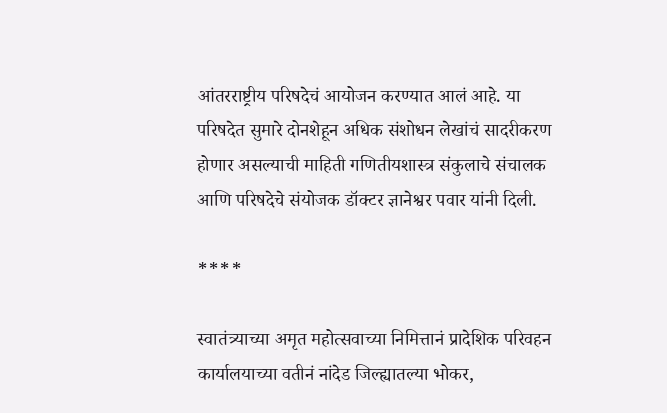आंतरराष्ट्रीय परिषदेचं आयोजन करण्यात आलं आहे. या परिषदेत सुमारे दोनशेहून अधिक संशोधन लेखांचं सादरीकरण होणार असल्याची माहिती गणितीयशास्त्र संकुलाचे संचालक आणि परिषदेचे संयोजक डॉक्टर ज्ञानेश्वर पवार यांनी दिली.

****

स्वातंत्र्याच्या अमृत महोत्सवाच्या निमित्तानं प्रादेशिक परिवहन कार्यालयाच्या वतीनं नांदेड जिल्ह्यातल्या भोकर,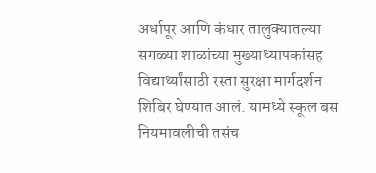अर्धापूर आणि कंधार तालुक्यातल्या सगळ्या शाळांच्या मुख्याध्यापकांसह विद्यार्थ्यांसाठी रस्ता सुरक्षा मार्गदर्शन शिबिर घेण्यात आलं. यामध्ये स्कूल बस नियमावलीची तसंच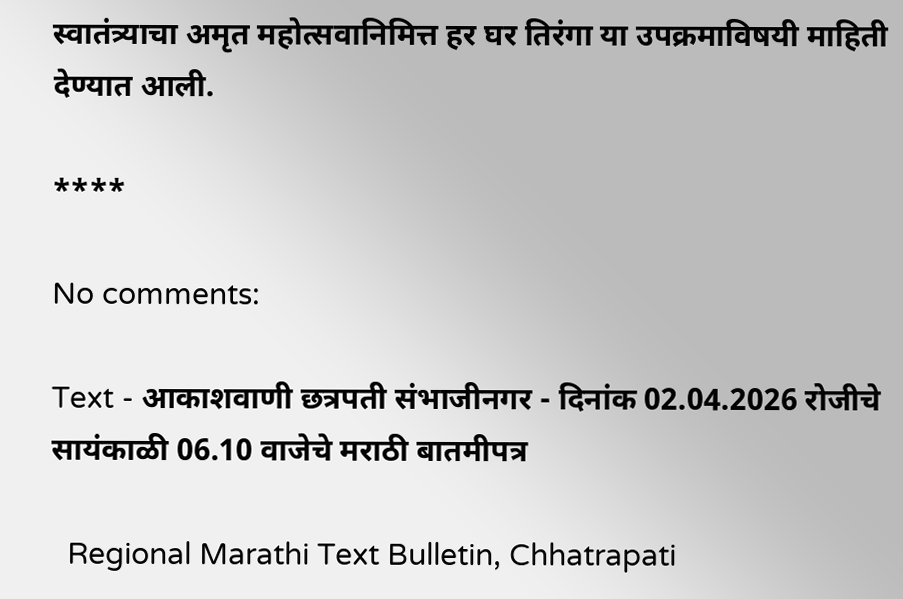स्वातंत्र्याचा अमृत महोत्सवानिमित्त हर घर तिरंगा या उपक्रमाविषयी माहिती देण्यात आली.

****

No comments:

Text - आकाशवाणी छत्रपती संभाजीनगर - दिनांक 02.04.2026 रोजीचे सायंकाळी 06.10 वाजेचे मराठी बातमीपत्र

  Regional Marathi Text Bulletin, Chhatrapati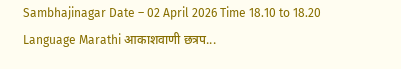Sambhajinagar Date – 02 April 2026 Time 18.10 to 18.20 Language Marathi आकाशवाणी छत्रप...